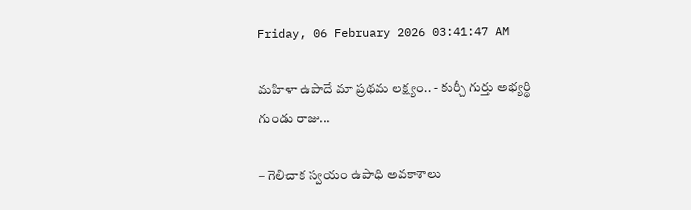Friday, 06 February 2026 03:41:47 AM

మహిళా ఉపాదే మా ప్రథమ లక్ష్యం.. - కుర్చీ గుర్తు అభ్యర్థి గుండు రాజు...

– గెలిచాక స్వయం ఉపాధి అవకాశాలు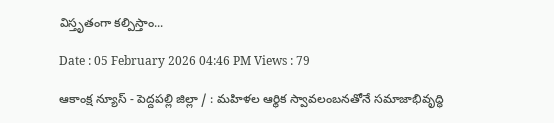విస్తృతంగా కల్పిస్తాం...

Date : 05 February 2026 04:46 PM Views : 79

ఆకాంక్ష న్యూస్ - పెద్దపల్లి జిల్లా / : మహిళల ఆర్థిక స్వావలంబనతోనే సమాజాభివృద్ధి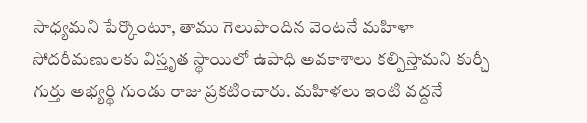సాధ్యమని పేర్కొంటూ, తాము గెలుపొందిన వెంటనే మహిళా సోదరీమణులకు విస్తృత స్థాయిలో ఉపాధి అవకాశాలు కల్పిస్తామని కుర్చీ గుర్తు అభ్యర్థి గుండు రాజు ప్రకటించారు. మహిళలు ఇంటి వద్దనే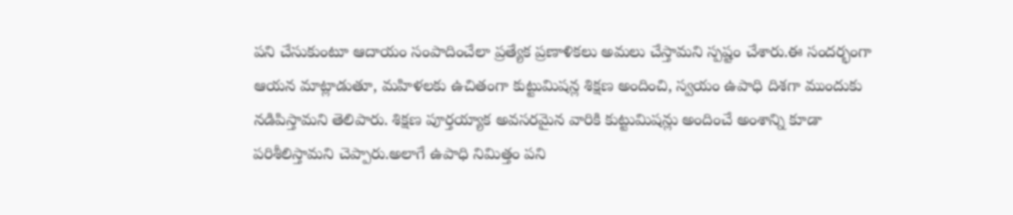పని చేసుకుంటూ ఆదాయం సంపాదించేలా ప్రత్యేక ప్రణాళికలు అమలు చేస్తామని స్పష్టం చేశారు.ఈ సందర్భంగా ఆయన మాట్లాడుతూ, మహిళలకు ఉచితంగా కుట్టుమిషన్ల శిక్షణ అందించి, స్వయం ఉపాధి దిశగా ముందుకు నడిపిస్తామని తెలిపారు. శిక్షణ పూర్తయ్యాక అవసరమైన వారికి కుట్టుమిషన్లు అందించే అంశాన్ని కూడా పరిశీలిస్తామని చెప్పారు.అలాగే ఉపాధి నిమిత్తం పని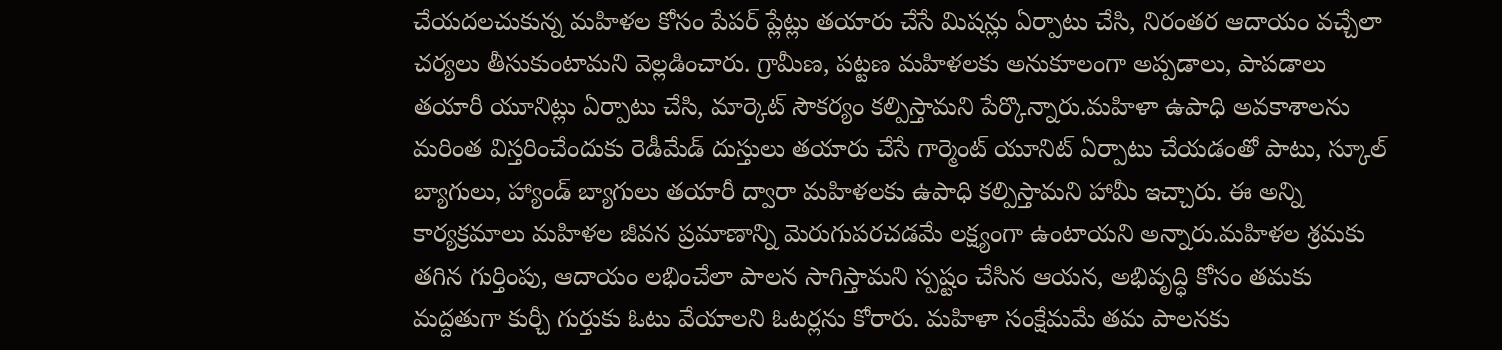చేయదలచుకున్న మహిళల కోసం పేపర్ ప్లేట్లు తయారు చేసే మిషన్లు ఏర్పాటు చేసి, నిరంతర ఆదాయం వచ్చేలా చర్యలు తీసుకుంటామని వెల్లడించారు. గ్రామీణ, పట్టణ మహిళలకు అనుకూలంగా అప్పడాలు, పాపడాలు తయారీ యూనిట్లు ఏర్పాటు చేసి, మార్కెట్ సౌకర్యం కల్పిస్తామని పేర్కొన్నారు.మహిళా ఉపాధి అవకాశాలను మరింత విస్తరించేందుకు రెడీమేడ్ దుస్తులు తయారు చేసే గార్మెంట్ యూనిట్ ఏర్పాటు చేయడంతో పాటు, స్కూల్ బ్యాగులు, హ్యాండ్ బ్యాగులు తయారీ ద్వారా మహిళలకు ఉపాధి కల్పిస్తామని హామీ ఇచ్చారు. ఈ అన్ని కార్యక్రమాలు మహిళల జీవన ప్రమాణాన్ని మెరుగుపరచడమే లక్ష్యంగా ఉంటాయని అన్నారు.మహిళల శ్రమకు తగిన గుర్తింపు, ఆదాయం లభించేలా పాలన సాగిస్తామని స్పష్టం చేసిన ఆయన, అభివృద్ధి కోసం తమకు మద్దతుగా కుర్చీ గుర్తుకు ఓటు వేయాలని ఓటర్లను కోరారు. మహిళా సంక్షేమమే తమ పాలనకు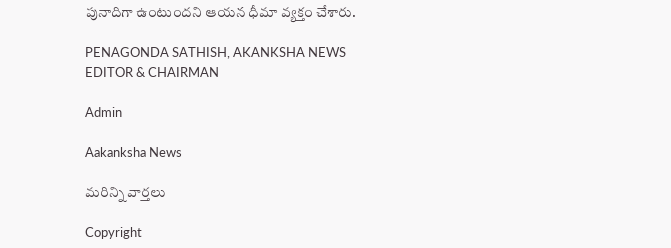పునాదిగా ఉంటుందని ఆయన ధీమా వ్యక్తం చేశారు.

PENAGONDA SATHISH, AKANKSHA NEWS EDITOR & CHAIRMAN

Admin

Aakanksha News

మరిన్ని వార్తలు

Copyright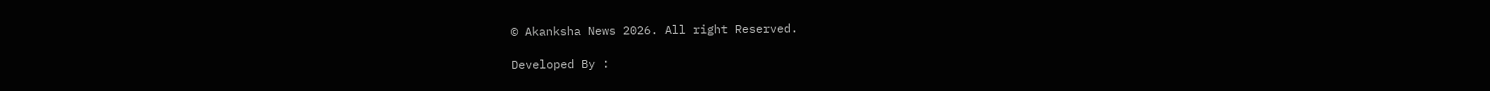© Akanksha News 2026. All right Reserved.

Developed By :